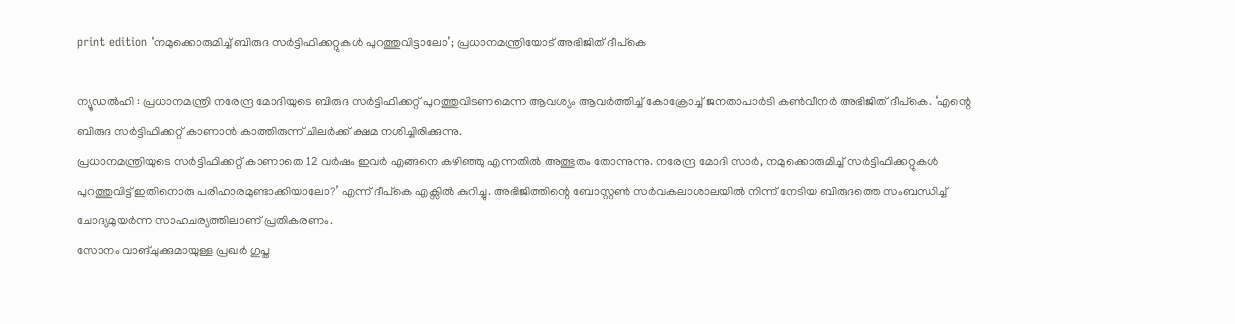print edition ‘നമുക്കൊരുമിച്ച് ബിരുദ സർട്ടിഫിക്കറ്റുകൾ പുറത്തുവിട്ടാലോ’; പ്രധാനമന്ത്രിയോട് അഭിജിത് ദീപ്കെ

ന്യൂഡൽഹി : പ്രധാനമന്ത്രി നരേന്ദ്ര മോദിയുടെ ബിരുദ സർട്ടിഫിക്കറ്റ് പുറത്തുവിടണമെന്ന ആവശ്യം ആവർത്തിച്ച് കോക്രോച്ച് ജനതാപാർടി കൺവീനർ അഭിജിത് ദീപ്കെ. ‘എന്റെ ബിരുദ സർട്ടിഫിക്കറ്റ് കാണാൻ കാത്തിരുന്ന് ചിലർക്ക് ക്ഷമ നശിച്ചിരിക്കുന്നു.
പ്രധാനമന്ത്രിയുടെ സർട്ടിഫിക്കറ്റ് കാണാതെ 12 വർഷം ഇവർ എങ്ങനെ കഴിഞ്ഞു എന്നതിൽ അത്ഭുതം തോന്നുന്നു. നരേന്ദ്ര മോദി സാർ, നമുക്കൊരുമിച്ച് സർട്ടിഫിക്കറ്റുകൾ പുറത്തുവിട്ട് ഇതിനൊരു പരിഹാരമുണ്ടാക്കിയാലോ?’ എന്ന് ദീപ്കെ എക്സിൽ കുറിച്ചു. അഭിജിത്തിന്റെ ബോസ്റ്റൺ സർവകലാശാലയിൽ നിന്ന് നേടിയ ബിരുദത്തെ സംബന്ധിച്ച് ചോദ്യമുയർന്ന സാഹചര്യത്തിലാണ് പ്രതികരണം.
സോനം വാങ്ചുക്കുമായുള്ള പ്രഖർ ഗുപ്ത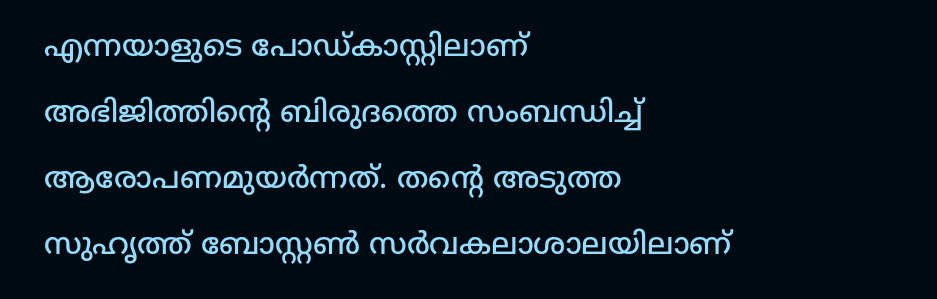എന്നയാളുടെ പോഡ്കാസ്റ്റിലാണ് അഭിജിത്തിന്റെ ബിരുദത്തെ സംബന്ധിച്ച് ആരോപണമുയർന്നത്. തന്റെ അടുത്ത സുഹൃത്ത് ബോസ്റ്റൺ സർവകലാശാലയിലാണ്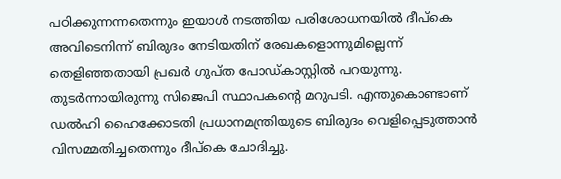പഠിക്കുന്നന്നതെന്നും ഇയാൾ നടത്തിയ പരിശോധനയിൽ ദീപ്കെ അവിടെനിന്ന് ബിരുദം നേടിയതിന് രേഖകളൊന്നുമില്ലെന്ന് തെളിഞ്ഞതായി പ്രഖർ ഗുപ്ത പോഡ്കാസ്റ്റിൽ പറയുന്നു. തുടർന്നായിരുന്നു സിജെപി സ്ഥാപകന്റെ മറുപടി. എന്തുകൊണ്ടാണ് ഡൽഹി ഹൈക്കോടതി പ്രധാനമന്ത്രിയുടെ ബിരുദം വെളിപ്പെടുത്താൻ വിസമ്മതിച്ചതെന്നും ദീപ്കെ ചോദിച്ചു.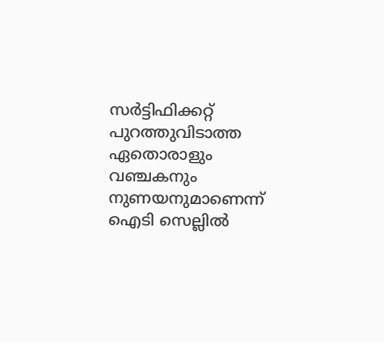സർട്ടിഫിക്കറ്റ് പുറത്തുവിടാത്ത ഏതൊരാളും വഞ്ചകനും നുണയനുമാണെന്ന് ഐടി സെല്ലിൽ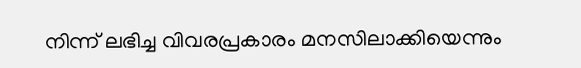നിന്ന് ലഭിച്ച വിവരപ്രകാരം മനസിലാക്കിയെന്നും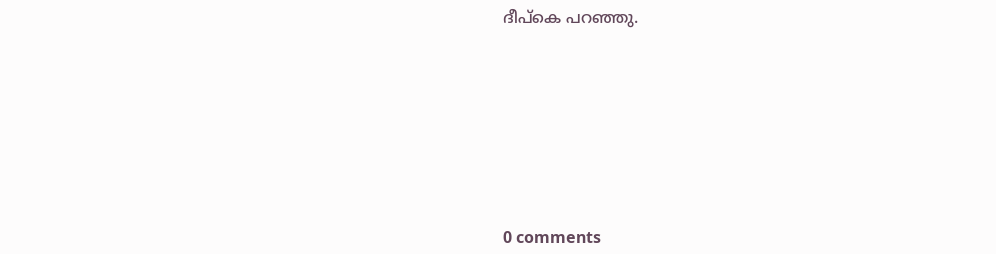ദീപ്കെ പറഞ്ഞു.









0 comments